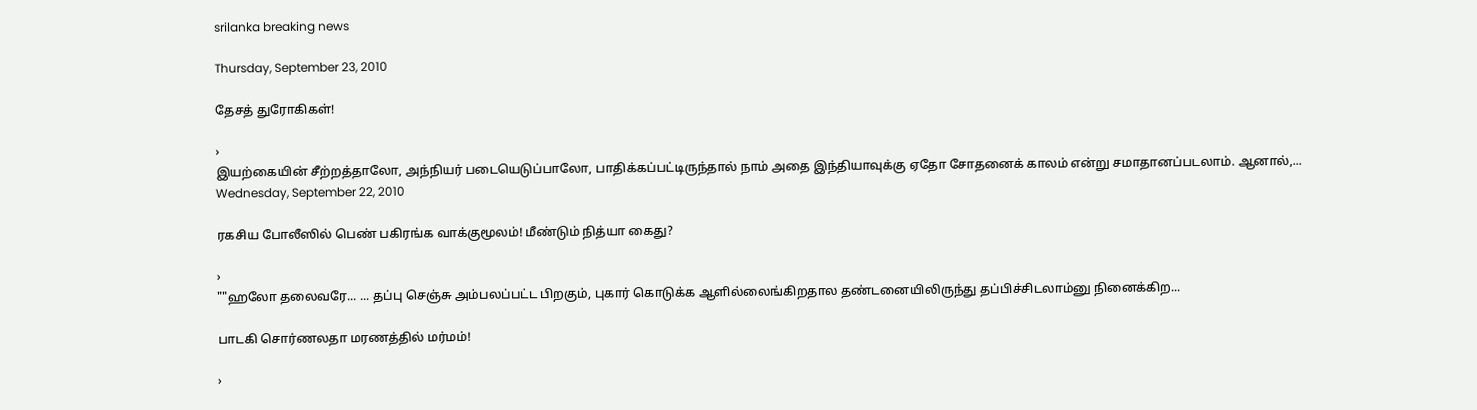srilanka breaking news

Thursday, September 23, 2010

தேசத் துரோகிகள்!

›
இயற்கையின் சீற்றத்தாலோ, அந்நியர் படையெடுப்பாலோ, பாதிக்கப்பட்டிருந்தால் நாம் அதை இந்தியாவுக்கு ஏதோ சோதனைக் காலம் என்று சமாதானப்படலாம். ஆனால்,...
Wednesday, September 22, 2010

ரகசிய போலீஸில் பெண் பகிரங்க வாக்குமூலம்! மீண்டும் நித்யா கைது?

›
""ஹலோ தலைவரே... ... தப்பு செஞ்சு அம்பலப்பட்ட பிறகும், புகார் கொடுக்க ஆளில்லைங்கிறதால தண்டனையிலிருந்து தப்பிச்சிடலாம்னு நினைக்கிற...

பாடகி சொர்ணலதா மரணத்தில் மர்மம்!

›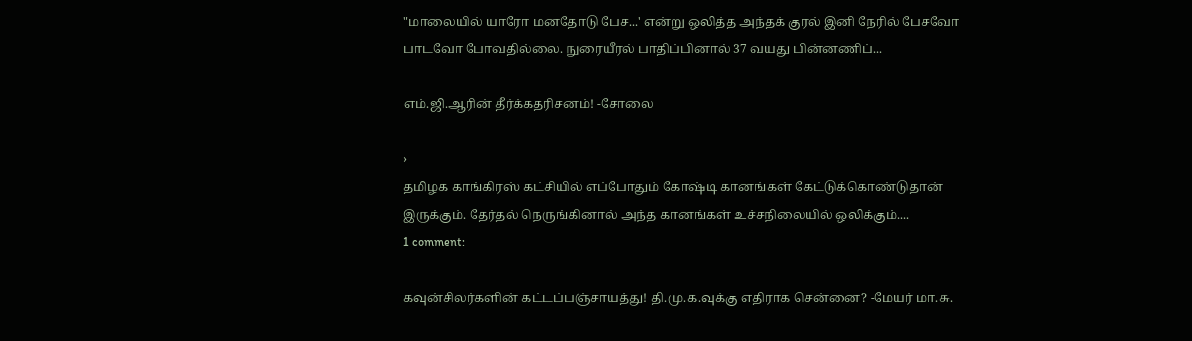"மாலையில் யாரோ மனதோடு பேச...' என்று ஒலித்த அந்தக் குரல் இனி நேரில் பேசவோ பாடவோ போவதில்லை. நுரையீரல் பாதிப்பினால் 37 வயது பின்னணிப்...

எம்.ஜி.ஆரின் தீர்க்கதரிசனம்! -சோலை

›
தமிழக காங்கிரஸ் கட்சியில் எப்போதும் கோஷ்டி கானங்கள் கேட்டுக்கொண்டுதான் இருக்கும். தேர்தல் நெருங்கினால் அந்த கானங்கள் உச்சநிலையில் ஒலிக்கும்....
1 comment:

கவுன்சிலர்களின் கட்டப்பஞ்சாயத்து! தி.மு.க.வுக்கு எதிராக சென்னை? -மேயர் மா.சு.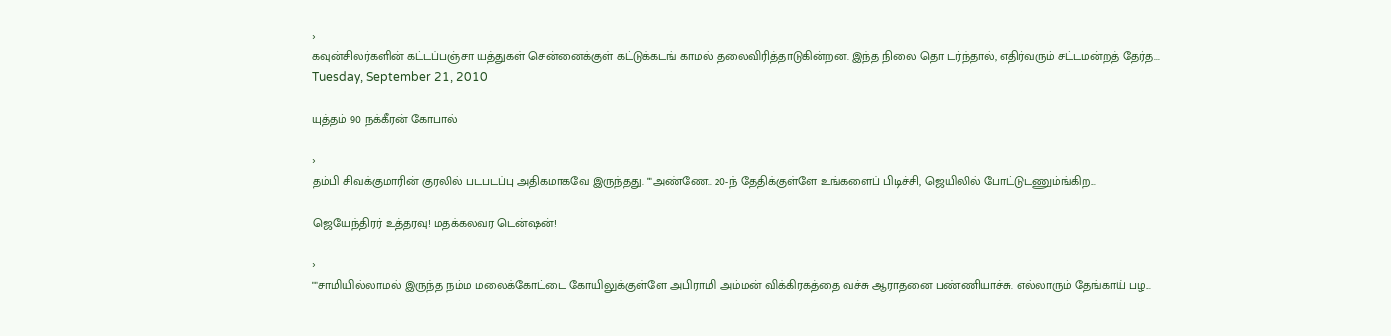›
கவுன்சிலர்களின் கட்டப்பஞ்சா யத்துகள் சென்னைக்குள் கட்டுக்கடங் காமல் தலைவிரித்தாடுகின்றன. இந்த நிலை தொ டர்ந்தால், எதிர்வரும் சட்டமன்றத் தேர்த...
Tuesday, September 21, 2010

யுத்தம் 90 நக்கீரன் கோபால்

›
தம்பி சிவக்குமாரின் குரலில் படபடப்பு அதிகமாகவே இருந்தது. ""அண்ணே.. 20-ந் தேதிக்குள்ளே உங்களைப் பிடிச்சி, ஜெயிலில் போட்டுடணும்ங்கிற...

ஜெயேந்திரர் உத்தரவு! மதக்கலவர டென்ஷன்!

›
""சாமியில்லாமல் இருந்த நம்ம மலைக்கோட்டை கோயிலுக்குள்ளே அபிராமி அம்மன் விக்கிரகத்தை வச்சு ஆராதனை பண்ணியாச்சு. எல்லாரும் தேங்காய் பழ...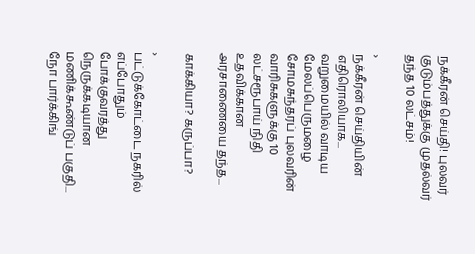நக்கீரன் செய்தி! புலவர் குடும்பத்துக்கு முதல்வர் தந்த 10 லட்சம்!

›
நக்கீரன் செய்தியின் எதிரொலியாக... வறுமையில் வாடிய மேலப்பெருமழை சோமசுந்தரப் புலவரின் வாரிசுகளுக்கு 10 லட்சரூபாய் நிதி உதவிக்கான அரசாணையை தந்த...

காக்கியா? கருப்பா?

›
பட்டுக்கோட்டை நகரில் எப்போதும் போக்குவரத்து நெருக்கடியான மணிக்கூண்டுப் பகுதி... நோ பார்க்கிங்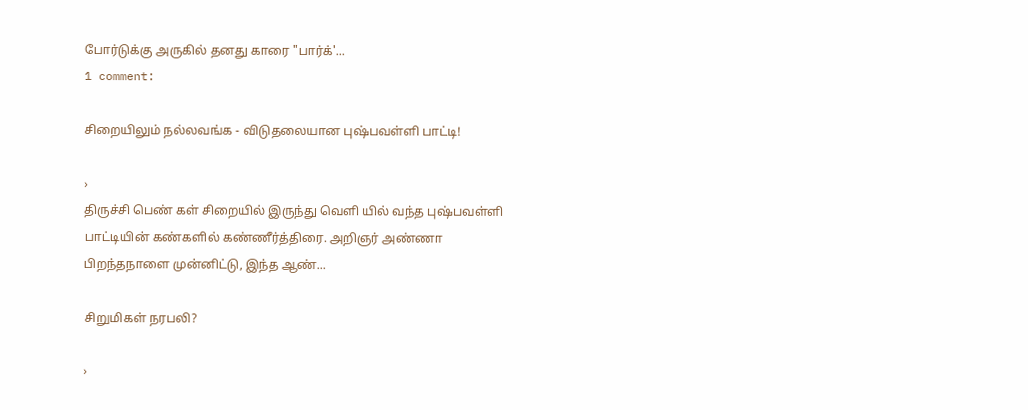போர்டுக்கு அருகில் தனது காரை "பார்க்'...
1 comment:

சிறையிலும் நல்லவங்க - விடுதலையான புஷ்பவள்ளி பாட்டி!

›
திருச்சி பெண் கள் சிறையில் இருந்து வெளி யில் வந்த புஷ்பவள்ளி பாட்டியின் கண்களில் கண்ணீர்த்திரை. அறிஞர் அண்ணா பிறந்தநாளை முன்னிட்டு, இந்த ஆண்...

சிறுமிகள் நரபலி?

›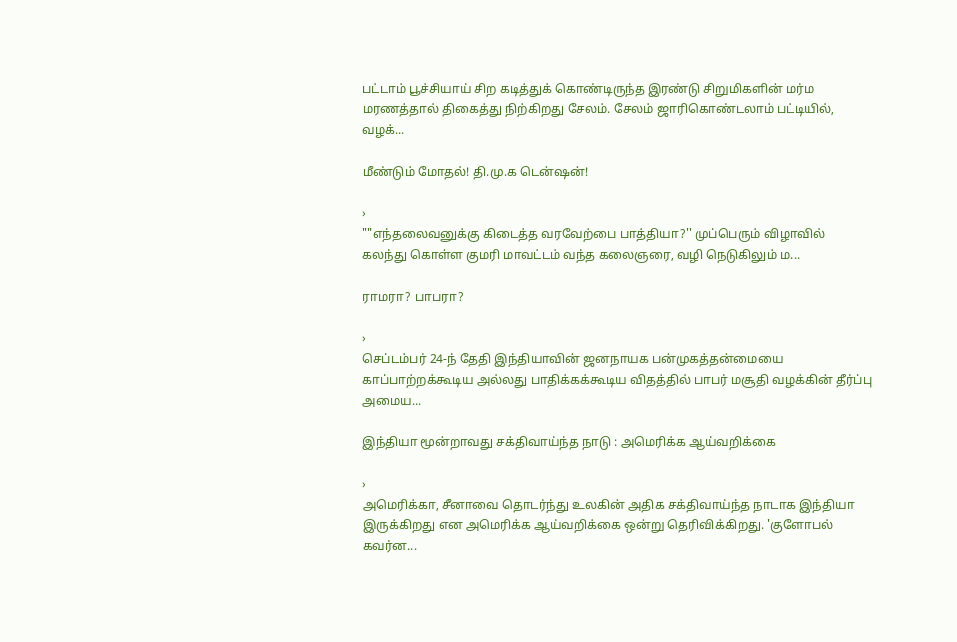பட்டாம் பூச்சியாய் சிற கடித்துக் கொண்டிருந்த இரண்டு சிறுமிகளின் மர்ம மரணத்தால் திகைத்து நிற்கிறது சேலம். சேலம் ஜாரிகொண்டலாம் பட்டியில், வழக்...

மீண்டும் மோதல்! தி.மு.க டென்ஷன்!

›
""எந்தலைவனுக்கு கிடைத்த வரவேற்பை பாத்தியா?'' முப்பெரும் விழாவில் கலந்து கொள்ள குமரி மாவட்டம் வந்த கலைஞரை, வழி நெடுகிலும் ம...

ராமரா? பாபரா?

›
செப்டம்பர் 24-ந் தேதி இந்தியாவின் ஜனநாயக பன்முகத்தன்மையை காப்பாற்றக்கூடிய அல்லது பாதிக்கக்கூடிய விதத்தில் பாபர் மசூதி வழக்கின் தீர்ப்பு அமைய...

இந்தியா மூன்றாவது சக்திவாய்ந்த நாடு : அமெரிக்க ஆய்வறிக்கை

›
அமெரிக்கா, சீனாவை தொடர்ந்து உலகின் அதிக சக்திவாய்ந்த நாடாக இந்தியா இருக்கிறது என அமெரிக்க ஆய்வறிக்கை ஒன்று தெரிவிக்கிறது. 'குளோபல் கவர்ன...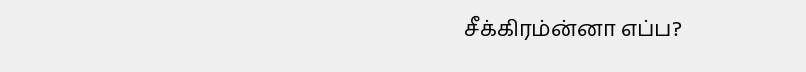சீக்கிரம்ன்னா எப்ப?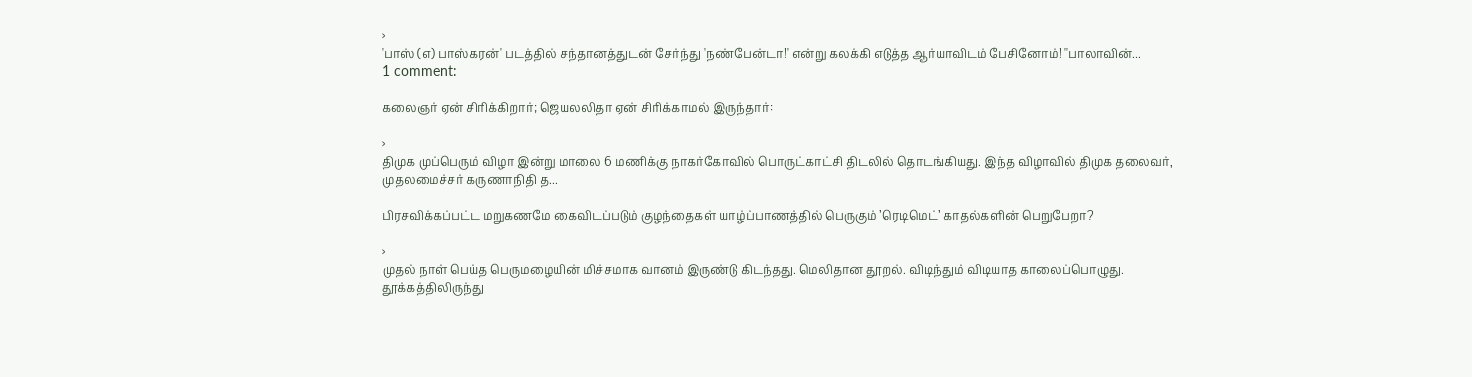›
'பாஸ் (எ) பாஸ்கரன்' படத்தில் சந்தானத்துடன் சேர்ந்து 'நண்பேன்டா!' என்று கலக்கி எடுத்த ஆர்யாவிடம் பேசினோம்! ''பாலாவின்...
1 comment:

கலைஞர் ஏன் சிரிக்கிறார்; ஜெயலலிதா ஏன் சிரிக்காமல் இருந்தார்:

›
திமுக முப்பெரும் விழா இன்று மாலை 6 மணிக்கு நாகர்கோவில் பொருட்காட்சி திடலில் தொடங்கியது. இந்த விழாவில் திமுக தலைவர், முதலமைச்சர் கருணாநிதி த...

பிரசவிக்கப்பட்ட மறுகணமே கைவிடப்படும் குழந்தைகள் யாழ்ப்பாணத்தில் பெருகும் ’ரெடிமெட்’ காதல்களின் பெறுபேறா?

›
முதல் நாள் பெய்த பெருமழையின் மிச்சமாக வானம் இருண்டு கிடந்தது. மெலிதான தூறல். விடிந்தும் விடியாத காலைப்பொழுது. தூக்கத்திலிருந்து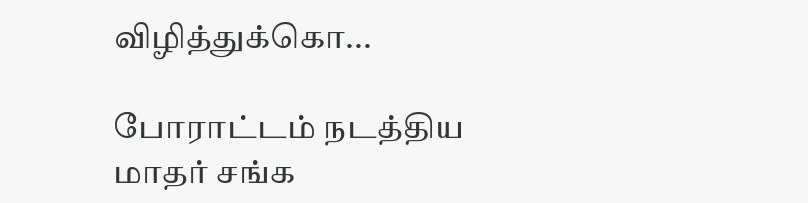விழித்துக்கொ...

போராட்டம் நடத்திய மாதர் சங்க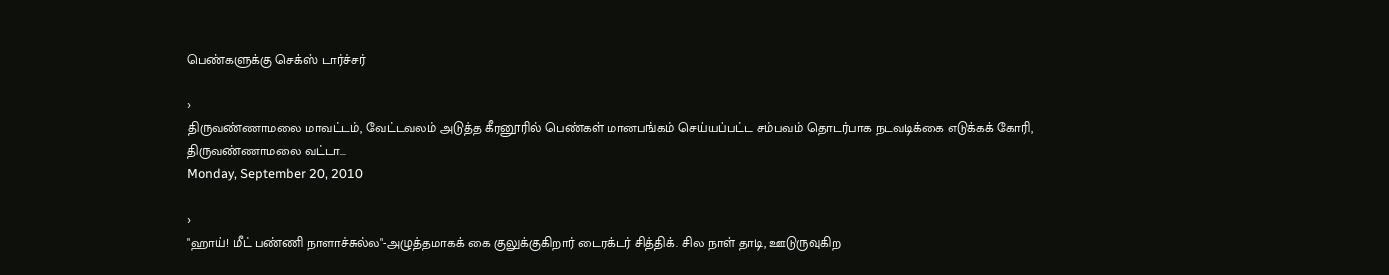பெண்களுக்கு செக்ஸ் டார்ச்சர்

›
திருவண்ணாமலை மாவட்டம், வேட்டவலம் அடுத்த கீரனூரில் பெண்கள் மானபங்கம் செய்யப்பட்ட சம்பவம் தொடர்பாக நடவடிக்கை எடுக்கக் கோரி, திருவண்ணாமலை வட்டா...
Monday, September 20, 2010

›
"ஹாய்! மீட் பண்ணி நாளாச்சுல்ல"-அழுத்தமாகக் கை குலுக்குகிறார் டைரக்டர் சித்திக். சில நாள் தாடி, ஊடுருவுகிற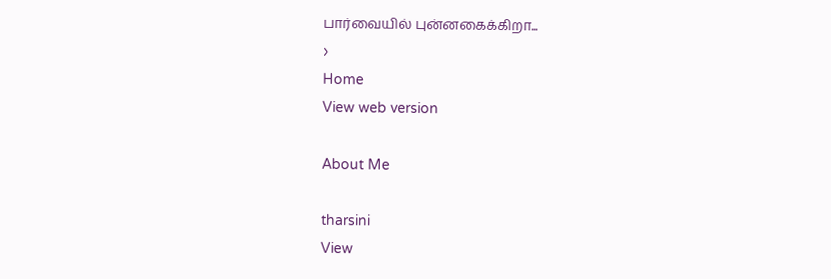பார்வையில் புன்னகைக்கிறா...
›
Home
View web version

About Me

tharsini
View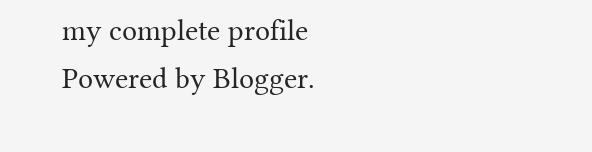my complete profile
Powered by Blogger.